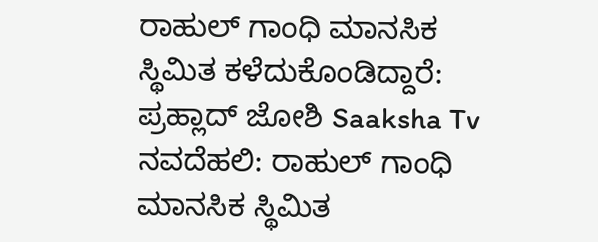ರಾಹುಲ್ ಗಾಂಧಿ ಮಾನಸಿಕ ಸ್ಥಿಮಿತ ಕಳೆದುಕೊಂಡಿದ್ದಾರೆ: ಪ್ರಹ್ಲಾದ್ ಜೋಶಿ Saaksha Tv
ನವದೆಹಲಿ: ರಾಹುಲ್ ಗಾಂಧಿ ಮಾನಸಿಕ ಸ್ಥಿಮಿತ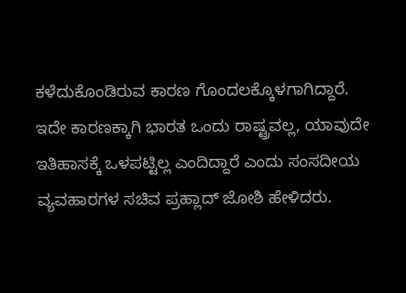ಕಳೆದುಕೊಂಡಿರುವ ಕಾರಣ ಗೊಂದಲಕ್ಕೊಳಗಾಗಿದ್ದಾರೆ. ಇದೇ ಕಾರಣಕ್ಕಾಗಿ ಭಾರತ ಒಂದು ರಾಷ್ಟ್ರವಲ್ಲ, ಯಾವುದೇ ಇತಿಹಾಸಕ್ಕೆ ಒಳಪಟ್ಟಿಲ್ಲ ಎಂದಿದ್ದಾರೆ ಎಂದು ಸಂಸದೀಯ ವ್ಯವಹಾರಗಳ ಸಚಿವ ಪ್ರಹ್ಲಾದ್ ಜೋಶಿ ಹೇಳಿದರು.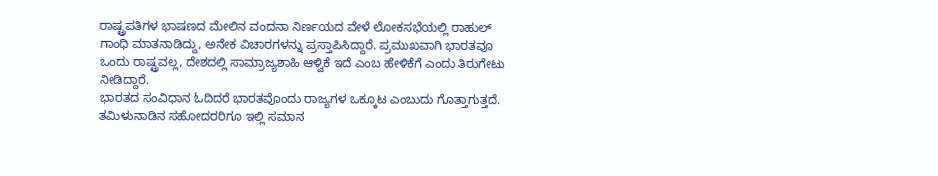ರಾಷ್ಟ್ರಪತಿಗಳ ಭಾಷಣದ ಮೇಲಿನ ವಂದನಾ ನಿರ್ಣಯದ ವೇಳೆ ಲೋಕಸಭೆಯಲ್ಲಿ ರಾಹುಲ್ ಗಾಂಧಿ ಮಾತನಾಡಿದ್ದು, ಅನೇಕ ವಿಚಾರಗಳನ್ನು ಪ್ರಸ್ತಾಪಿಸಿದ್ದಾರೆ. ಪ್ರಮುಖವಾಗಿ ಭಾರತವೂ ಒಂದು ರಾಷ್ಟ್ರವಲ್ಲ, ದೇಶದಲ್ಲಿ ಸಾಮ್ರಾಜ್ಯಶಾಹಿ ಆಳ್ವಿಕೆ ಇದೆ ಎಂಬ ಹೇಳಿಕೆಗೆ ಎಂದು ತಿರುಗೇಟು ನೀಡಿದ್ದಾರೆ.
ಭಾರತದ ಸಂವಿಧಾನ ಓದಿದರೆ ಭಾರತವೊಂದು ರಾಜ್ಯಗಳ ಒಕ್ಕೂಟ ಎಂಬುದು ಗೊತ್ತಾಗುತ್ತದೆ. ತಮಿಳುನಾಡಿನ ಸಹೋದರರಿಗೂ ಇಲ್ಲಿ ಸಮಾನ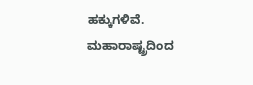ಹಕ್ಕುಗಳಿವೆ. ಮಹಾರಾಷ್ಟ್ರದಿಂದ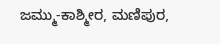ಜಮ್ಮು-ಕಾಶ್ಮೀರ, ಮಣಿಪುರ,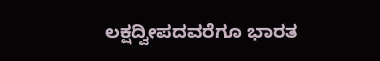ಲಕ್ಷದ್ವೀಪದವರೆಗೂ ಭಾರತ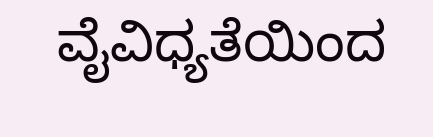ವೈವಿಧ್ಯತೆಯಿಂದ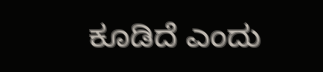ಕೂಡಿದೆ ಎಂದು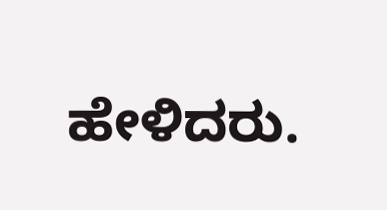ಹೇಳಿದರು.